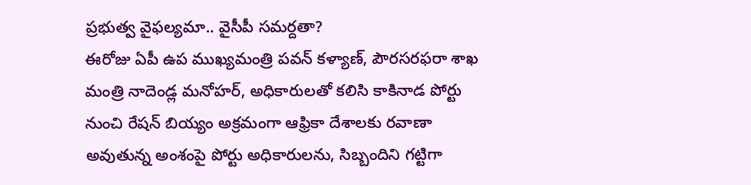ప్రభుత్వ వైఫల్యమా.. వైసీపీ సమర్దతా?
ఈరోజు ఏపీ ఉప ముఖ్యమంత్రి పవన్ కళ్యాణ్, పౌరసరఫరా శాఖ మంత్రి నాదెండ్ల మనోహర్, అధికారులతో కలిసి కాకినాడ పోర్టు నుంచి రేషన్ బియ్యం అక్రమంగా ఆఫ్రికా దేశాలకు రవాణా అవుతున్న అంశంపై పోర్టు అధికారులను, సిబ్బందిని గట్టిగా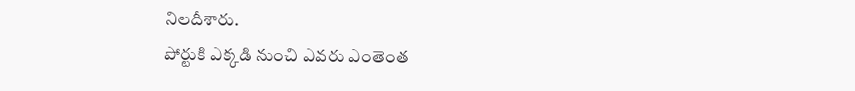నిలదీశారు.
పోర్టుకి ఎక్కడి నుంచి ఎవరు ఎంతెంత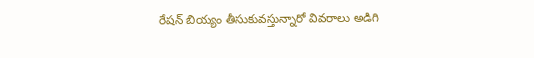రేషన్ బియ్యం తీసుకువస్తున్నారో వివరాలు అడిగి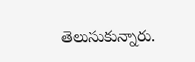తెలుసుకున్నారు.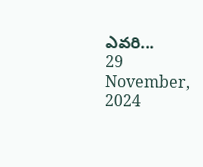ఎవరి...
29 November, 2024